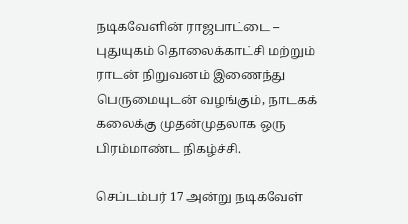நடிகவேளின் ராஜபாட்டை – புதுயுகம் தொலைக்காட்சி மற்றும் ராடன் நிறுவனம் இணைந்து பெருமையுடன் வழங்கும், நாடகக் கலைக்கு முதன்முதலாக ஒரு பிரம்மாண்ட நிகழ்ச்சி.

செப்டம்பர் 17 அன்று நடிகவேள்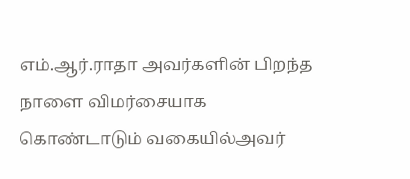எம்.ஆர்.ராதா அவர்களின் பிறந்த நாளை விமர்சையாக கொண்டாடும் வகையில்அவர்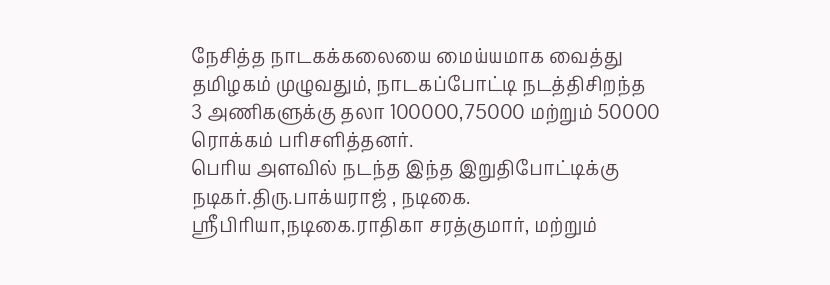நேசித்த நாடகக்கலையை மைய்யமாக வைத்து தமிழகம் முழுவதும், நாடகப்போட்டி நடத்திசிறந்த 3 அணிகளுக்கு தலா 100000,75000 மற்றும் 50000 ரொக்கம் பரிசளித்தனர்.
பெரிய அளவில் நடந்த இந்த இறுதிபோட்டிக்கு நடிகர்.திரு.பாக்யராஜ் , நடிகை. ஸ்ரீபிரியா,நடிகை.ராதிகா சரத்குமார், மற்றும்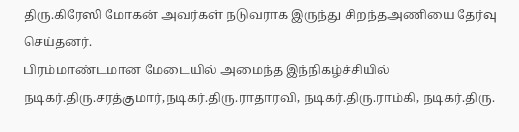திரு.கிரேஸி மோகன் அவர்கள் நடுவராக இருந்து சிறந்தஅணியை தேர்வு செய்தனர்.
பிரம்மாண்டமான மேடையில் அமைந்த இந்நிகழ்ச்சியில் நடிகர்.திரு.சரத்குமார்,நடிகர்.திரு.ராதாரவி, நடிகர்.திரு.ராம்கி, நடிகர்.திரு.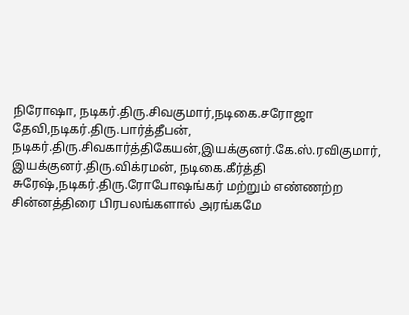நிரோஷா, நடிகர்.திரு.சிவகுமார்,நடிகை.சரோஜா தேவி,நடிகர்.திரு.பார்த்தீபன், நடிகர்.திரு.சிவகார்த்திகேயன்,இயக்குனர்.கே.ஸ்.ரவிகுமார், இயக்குனர்.திரு.விக்ரமன், நடிகை.கீர்த்தி சுரேஷ்,நடிகர்.திரு.ரோபோஷங்கர் மற்றும் எண்ணற்ற சின்னத்திரை பிரபலங்களால் அரங்கமே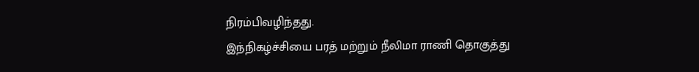நிரம்பிவழிந்தது.
இந்நிகழ்ச்சியை பரத் மற்றும் நீலிமா ராணி தொகுத்து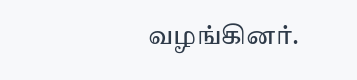வழங்கினர்.